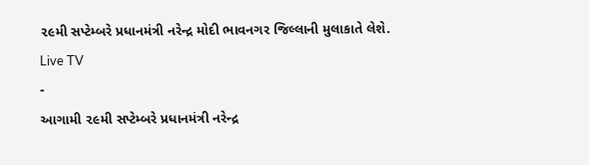૨૯મી સપ્ટેમ્બરે પ્રધાનમંત્રી નરેન્દ્ર મોદી ભાવનગર જિલ્લાની મુલાકાતે લેશે.
Live TV
-
આગામી ૨૯મી સપ્ટેમ્બરે પ્રધાનમંત્રી નરેન્દ્ર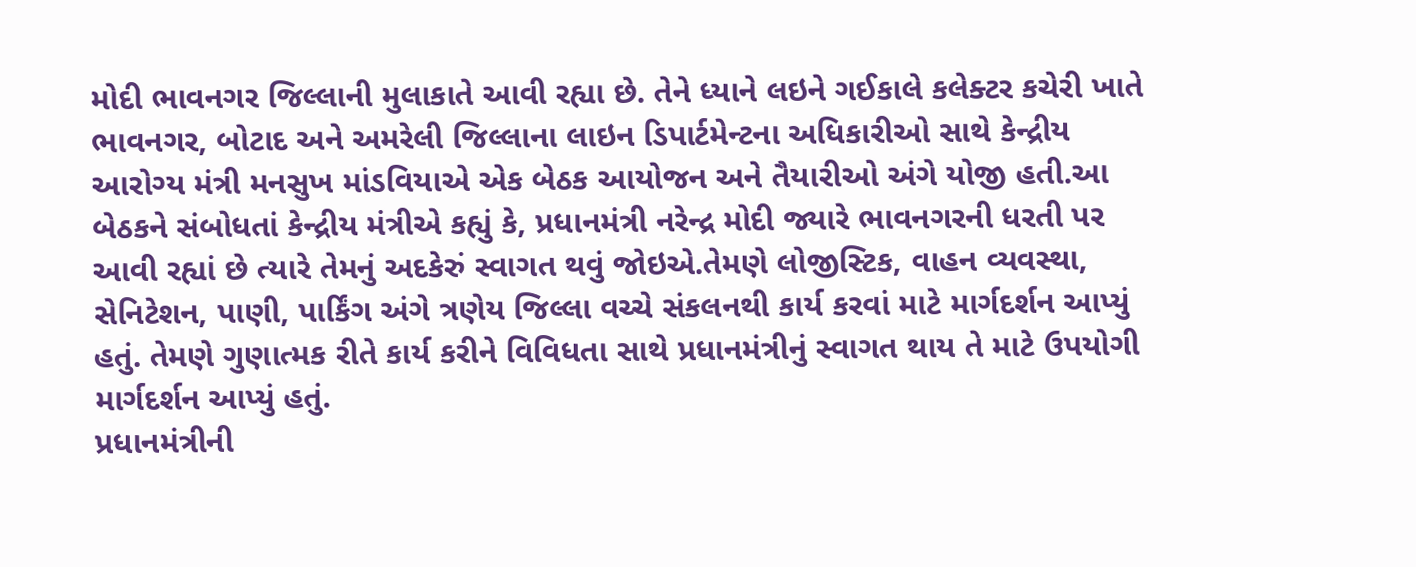મોદી ભાવનગર જિલ્લાની મુલાકાતે આવી રહ્યા છે. તેને ધ્યાને લઇને ગઈકાલે કલેક્ટર કચેરી ખાતે ભાવનગર, બોટાદ અને અમરેલી જિલ્લાના લાઇન ડિપાર્ટમેન્ટના અધિકારીઓ સાથે કેન્દ્રીય આરોગ્ય મંત્રી મનસુખ માંડવિયાએ એક બેઠક આયોજન અને તૈયારીઓ અંગે યોજી હતી.આ બેઠકને સંબોધતાં કેન્દ્રીય મંત્રીએ કહ્યું કે, પ્રધાનમંત્રી નરેન્દ્ર મોદી જ્યારે ભાવનગરની ધરતી પર આવી રહ્યાં છે ત્યારે તેમનું અદકેરું સ્વાગત થવું જોઇએ.તેમણે લોજીસ્ટિક, વાહન વ્યવસ્થા, સેનિટેશન, પાણી, પાર્કિંગ અંગે ત્રણેય જિલ્લા વચ્ચે સંકલનથી કાર્ય કરવાં માટે માર્ગદર્શન આપ્યું હતું. તેમણે ગુણાત્મક રીતે કાર્ય કરીને વિવિધતા સાથે પ્રધાનમંત્રીનું સ્વાગત થાય તે માટે ઉપયોગી માર્ગદર્શન આપ્યું હતું.
પ્રધાનમંત્રીની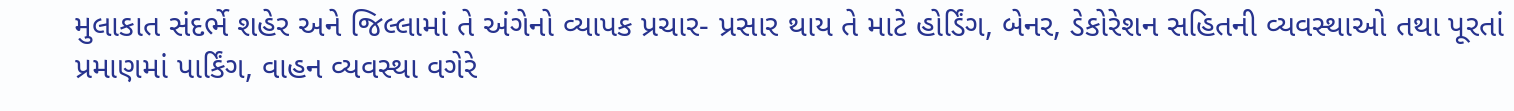મુલાકાત સંદર્ભે શહેર અને જિલ્લામાં તે અંગેનો વ્યાપક પ્રચાર- પ્રસાર થાય તે માટે હોર્ડિંગ, બેનર, ડેકોરેશન સહિતની વ્યવસ્થાઓ તથા પૂરતાં પ્રમાણમાં પાર્કિંગ, વાહન વ્યવસ્થા વગેરે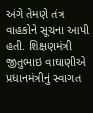અંગે તેમણે તંત્ર વાહકોને સૂચના આપી હતી. શિક્ષણમંત્રી જીતુભાઇ વાઘાણીએ પ્રધાનમંત્રીનું સ્વાગત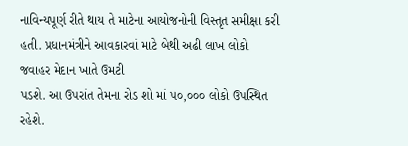નાવિન્યપૂર્ણ રીતે થાય તે માટેના આયોજનોની વિસ્તૃત સમીક્ષા કરી હતી. પ્રધાનમંત્રીને આવકારવાં માટે બેથી અઢી લાખ લોકો જવાહર મેદાન ખાતે ઉમટી
પડશે. આ ઉપરાંત તેમના રોડ શો માં ૫૦,૦૦૦ લોકો ઉપસ્થિત રહેશે.